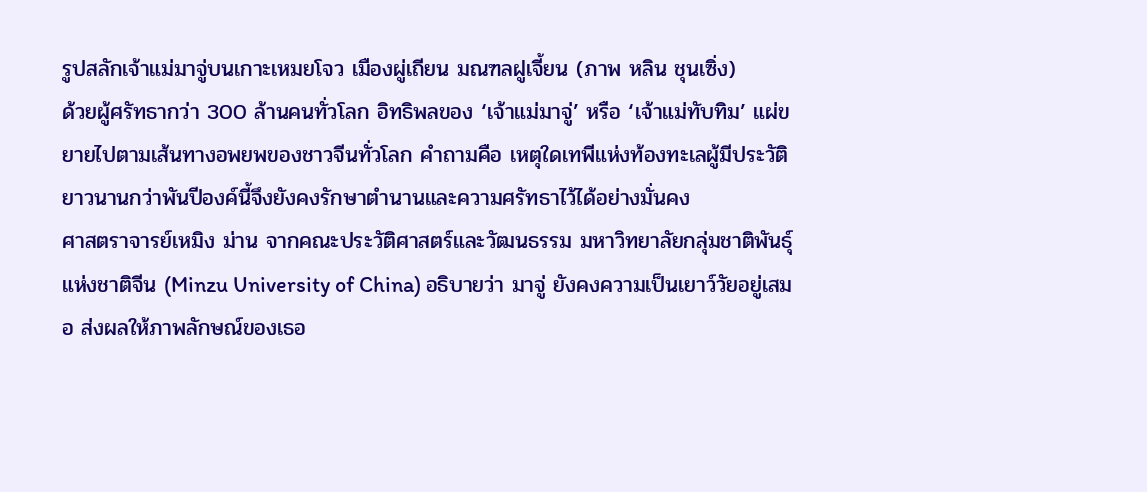รูปสลักเจ้าแม่มาจู่บนเกาะเหมยโจว เมืองผู่เถียน มณฑลฝูเจี้ยน (ภาพ หลิน ชุนเซิ่ง)
ด้วยผู้ศรัทธากว่า 300 ล้านคนทั่วโลก อิทธิพลของ ‘เจ้าแม่มาจู่’ หรือ ‘เจ้าแม่ทับทิม’ แผ่ขยายไปตามเส้นทางอพยพของชาวจีนทั่วโลก คำถามคือ เหตุใดเทพีแห่งท้องทะเลผู้มีประวัติยาวนานกว่าพันปีองค์นี้จึงยังคงรักษาตำนานและความศรัทธาไว้ได้อย่างมั่นคง
ศาสตราจารย์เหมิง ม่าน จากคณะประวัติศาสตร์และวัฒนธรรม มหาวิทยาลัยกลุ่มชาติพันธุ์แห่งชาติจีน (Minzu University of China) อธิบายว่า มาจู่ ยังคงความเป็นเยาว์วัยอยู่เสมอ ส่งผลให้ภาพลักษณ์ของเธอ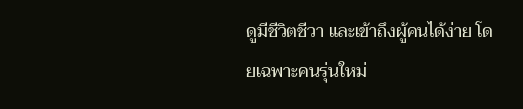ดูมีชีวิตชีวา และเข้าถึงผู้คนได้ง่าย โดยเฉพาะคนรุ่นใหม่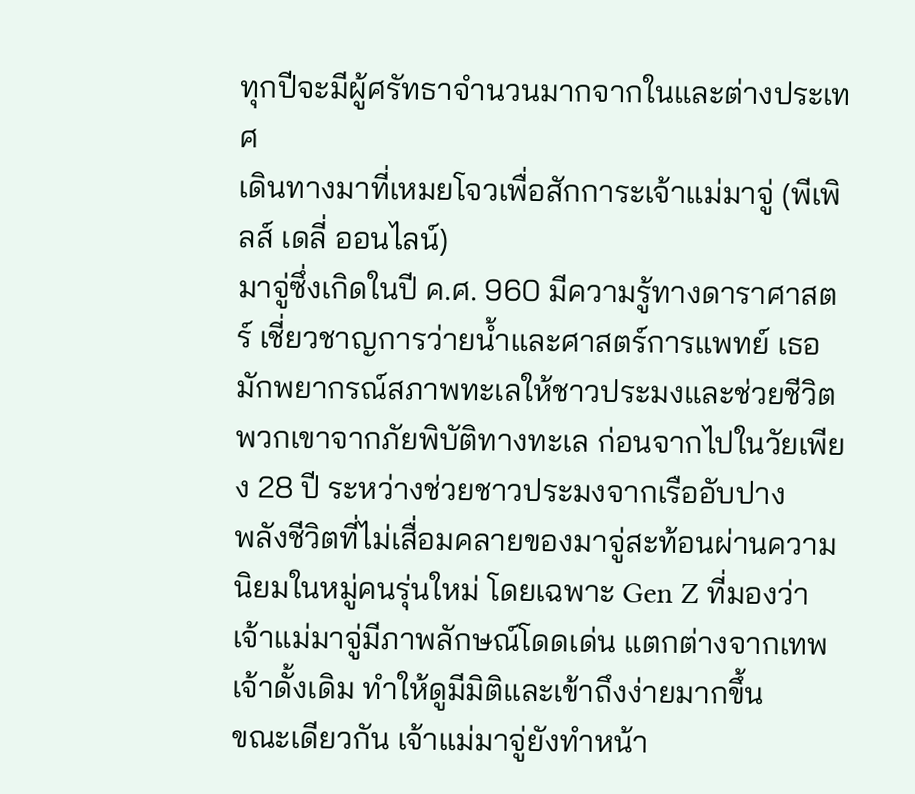ทุกปีจะมีผู้ศรัทธาจำนวนมากจากในและต่างประเทศ
เดินทางมาที่เหมยโจวเพื่อสักการะเจ้าแม่มาจู่ (พีเพิลส์ เดลี่ ออนไลน์)
มาจู่ซึ่งเกิดในปี ค.ศ. 960 มีความรู้ทางดาราศาสตร์ เชี่ยวชาญการว่ายน้ำและศาสตร์การแพทย์ เธอมักพยากรณ์สภาพทะเลให้ชาวประมงและช่วยชีวิตพวกเขาจากภัยพิบัติทางทะเล ก่อนจากไปในวัยเพียง 28 ปี ระหว่างช่วยชาวประมงจากเรืออับปาง
พลังชีวิตที่ไม่เสื่อมคลายของมาจู่สะท้อนผ่านความนิยมในหมู่คนรุ่นใหม่ โดยเฉพาะ Gen Z ที่มองว่าเจ้าแม่มาจู่มีภาพลักษณ์โดดเด่น แตกต่างจากเทพเจ้าดั้งเดิม ทำให้ดูมีมิติและเข้าถึงง่ายมากขึ้น
ขณะเดียวกัน เจ้าแม่มาจู่ยังทำหน้า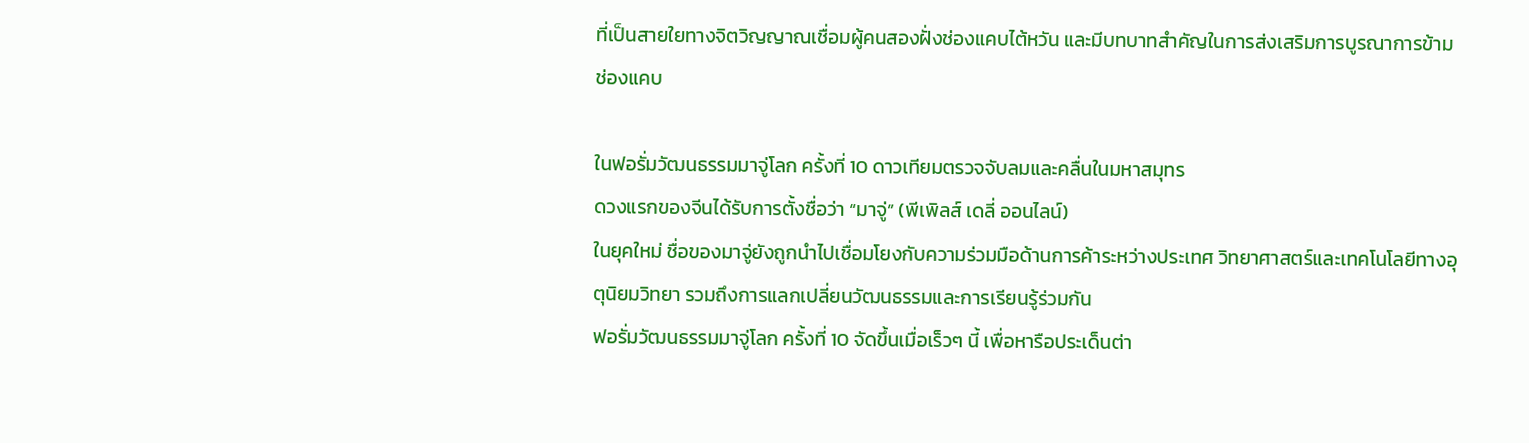ที่เป็นสายใยทางจิตวิญญาณเชื่อมผู้คนสองฝั่งช่องแคบไต้หวัน และมีบทบาทสำคัญในการส่งเสริมการบูรณาการข้ามช่องแคบ

ในฟอรั่มวัฒนธรรมมาจู่โลก ครั้งที่ 10 ดาวเทียมตรวจจับลมและคลื่นในมหาสมุทร
ดวงแรกของจีนได้รับการตั้งชื่อว่า “มาจู่” (พีเพิลส์ เดลี่ ออนไลน์)
ในยุคใหม่ ชื่อของมาจู่ยังถูกนำไปเชื่อมโยงกับความร่วมมือด้านการค้าระหว่างประเทศ วิทยาศาสตร์และเทคโนโลยีทางอุตุนิยมวิทยา รวมถึงการแลกเปลี่ยนวัฒนธรรมและการเรียนรู้ร่วมกัน
ฟอรั่มวัฒนธรรมมาจู่โลก ครั้งที่ 10 จัดขึ้นเมื่อเร็วๆ นี้ เพื่อหารือประเด็นต่า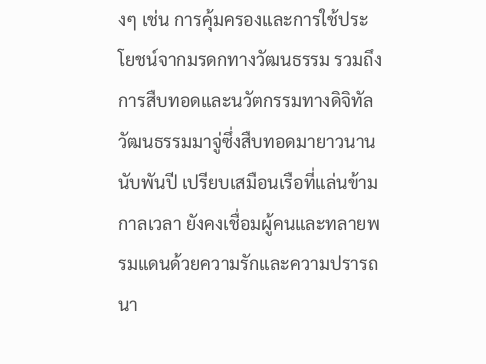งๆ เช่น การคุ้มครองและการใช้ประโยชน์จากมรดกทางวัฒนธรรม รวมถึงการสืบทอดและนวัตกรรมทางดิจิทัล
วัฒนธรรมมาจู่ซึ่งสืบทอดมายาวนานนับพันปี เปรียบเสมือนเรือที่แล่นข้ามกาลเวลา ยังคงเชื่อมผู้คนและทลายพรมแดนด้วยความรักและความปรารถนา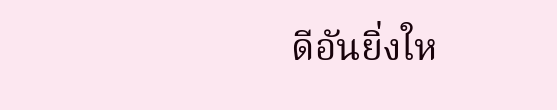ดีอันยิ่งให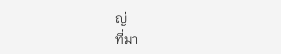ญ่
ที่มา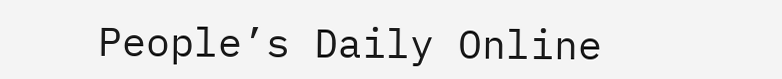People’s Daily Online